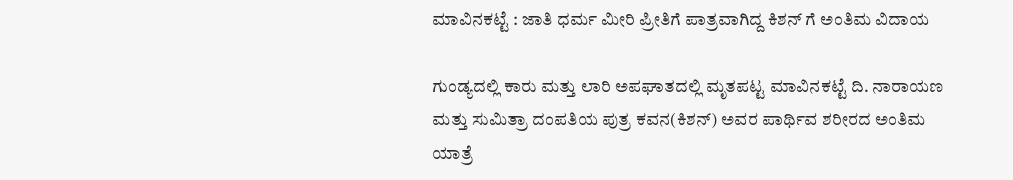ಮಾವಿನಕಟ್ಟೆ : ಜಾತಿ ಧರ್ಮ ಮೀರಿ ಪ್ರೀತಿಗೆ ಪಾತ್ರವಾಗಿದ್ದ ಕಿಶನ್‌ ಗೆ ಅಂತಿಮ ವಿದಾಯ

ಗುಂಡ್ಯದಲ್ಲಿ ಕಾರು ಮತ್ತು ಲಾರಿ ಅಪಘಾತದಲ್ಲಿ ಮೃತಪಟ್ಟ ಮಾವಿನಕಟ್ಟೆ ದಿ. ನಾರಾಯಣ ಮತ್ತು ಸುಮಿತ್ರಾ ದಂಪತಿಯ ಪುತ್ರ ಕವನ(ಕಿಶನ್) ಅವರ ಪಾರ್ಥಿವ ಶರೀರದ ಅಂತಿಮ ಯಾತ್ರೆ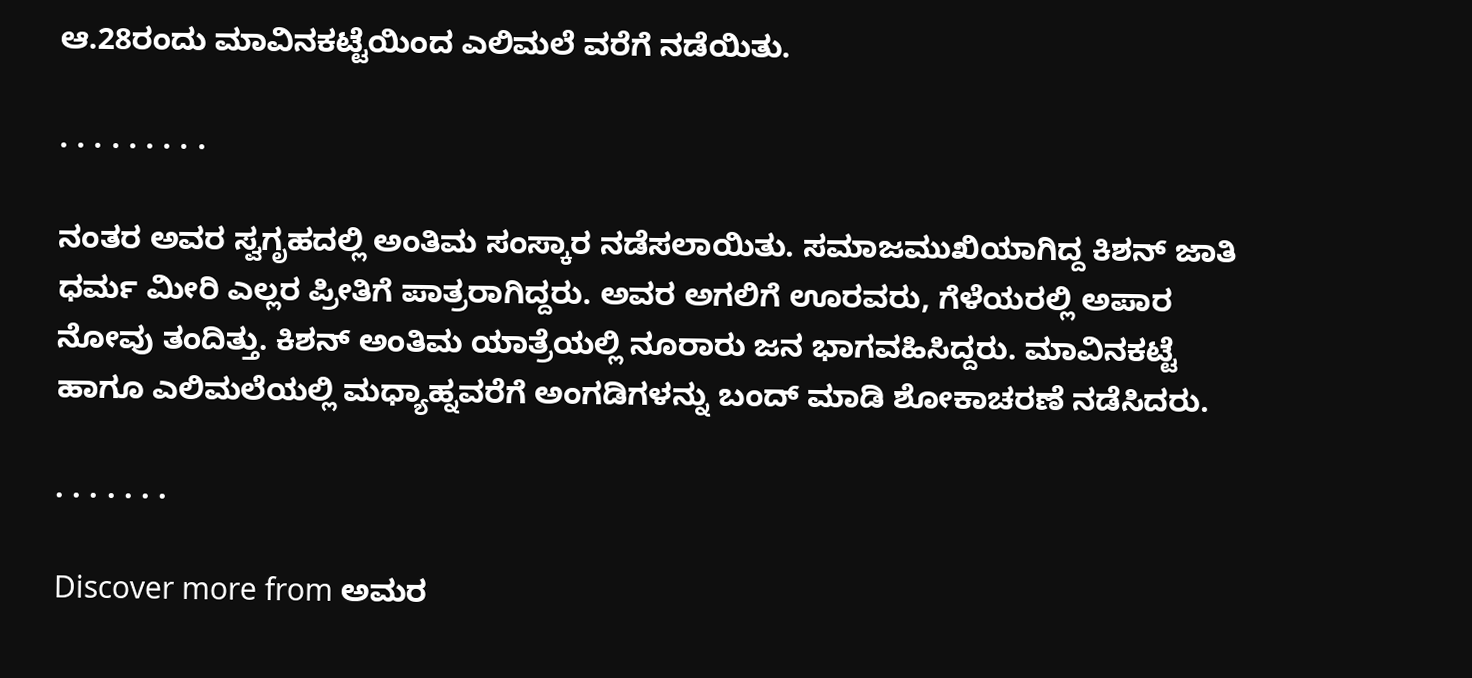ಆ.28ರಂದು ಮಾವಿನಕಟ್ಟೆಯಿಂದ ಎಲಿಮಲೆ ವರೆಗೆ ನಡೆಯಿತು.

. . . . . . . . .

ನಂತರ ಅವರ ಸ್ವಗೃಹದಲ್ಲಿ ಅಂತಿಮ ಸಂಸ್ಕಾರ ನಡೆಸಲಾಯಿತು. ಸಮಾಜಮುಖಿಯಾಗಿದ್ದ ಕಿಶನ್ ಜಾತಿ ಧರ್ಮ ಮೀರಿ ಎಲ್ಲರ ಪ್ರೀತಿಗೆ ಪಾತ್ರರಾಗಿದ್ದರು. ಅವರ ಅಗಲಿಗೆ ಊರವರು, ಗೆಳೆಯರಲ್ಲಿ ಅಪಾರ ನೋವು ತಂದಿತ್ತು. ಕಿಶನ್ ಅಂತಿಮ ಯಾತ್ರೆಯಲ್ಲಿ ನೂರಾರು ಜನ ಭಾಗವಹಿಸಿದ್ದರು. ಮಾವಿನಕಟ್ಟೆ ಹಾಗೂ ಎಲಿಮಲೆಯಲ್ಲಿ ಮಧ್ಯಾಹ್ನವರೆಗೆ ಅಂಗಡಿಗಳನ್ನು ಬಂದ್ ಮಾಡಿ ಶೋಕಾಚರಣೆ ನಡೆಸಿದರು.

. . . . . . .

Discover more from ಅಮರ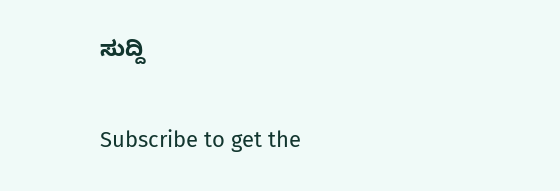ಸುದ್ದಿ

Subscribe to get the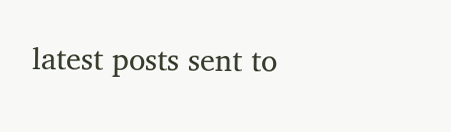latest posts sent to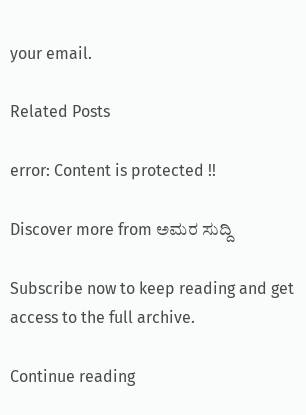your email.

Related Posts

error: Content is protected !!

Discover more from ಅಮರ ಸುದ್ದಿ

Subscribe now to keep reading and get access to the full archive.

Continue reading